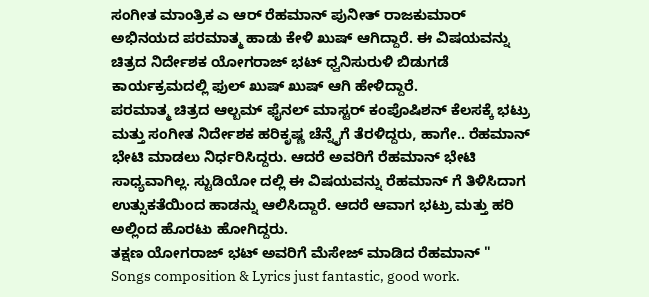ಸಂಗೀತ ಮಾಂತ್ರಿಕ ಎ ಆರ್ ರೆಹಮಾನ್ ಪುನೀತ್ ರಾಜಕುಮಾರ್ ಅಭಿನಯದ ಪರಮಾತ್ಮ ಹಾಡು ಕೇಳಿ ಖುಷ್ ಆಗಿದ್ದಾರೆ. ಈ ವಿಷಯವನ್ನು ಚಿತ್ರದ ನಿರ್ದೇಶಕ ಯೋಗರಾಜ್ ಭಟ್ ಧ್ವನಿಸುರುಳಿ ಬಿಡುಗಡೆ ಕಾರ್ಯಕ್ರಮದಲ್ಲಿ ಫುಲ್ ಖುಷ್ ಖುಷ್ ಆಗಿ ಹೇಳಿದ್ದಾರೆ.
ಪರಮಾತ್ಮ ಚಿತ್ರದ ಆಲ್ಬಮ್ ಫೈನಲ್ ಮಾಸ್ಟರ್ ಕಂಪೊಷಿಶನ್ ಕೆಲಸಕ್ಕೆ ಭಟ್ರು ಮತ್ತು ಸಂಗೀತ ನಿರ್ದೇಶಕ ಹರಿಕೃಷ್ಣ ಚೆನ್ನೈಗೆ ತೆರಳಿದ್ದರು, ಹಾಗೇ.. ರೆಹಮಾನ್ ಭೇಟಿ ಮಾಡಲು ನಿರ್ಧರಿಸಿದ್ದರು. ಆದರೆ ಅವರಿಗೆ ರೆಹಮಾನ್ ಭೇಟಿ ಸಾಧ್ಯವಾಗಿಲ್ಲ. ಸ್ಟುಡಿಯೋ ದಲ್ಲಿ ಈ ವಿಷಯವನ್ನು ರೆಹಮಾನ್ ಗೆ ತಿಳಿಸಿದಾಗ ಉತ್ಸುಕತೆಯಿಂದ ಹಾಡನ್ನು ಆಲಿಸಿದ್ದಾರೆ. ಆದರೆ ಆವಾಗ ಭಟ್ರು ಮತ್ತು ಹರಿ ಅಲ್ಲಿಂದ ಹೊರಟು ಹೋಗಿದ್ದರು.
ತಕ್ಷಣ ಯೋಗರಾಜ್ ಭಟ್ ಅವರಿಗೆ ಮೆಸೇಜ್ ಮಾಡಿದ ರೆಹಮಾನ್ " Songs composition & Lyrics just fantastic, good work.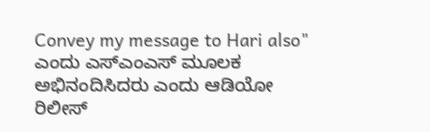Convey my message to Hari also" ಎಂದು ಎಸ್ಎಂಎಸ್ ಮೂಲಕ ಅಭಿನಂದಿಸಿದರು ಎಂದು ಆಡಿಯೋ ರಿಲೀಸ್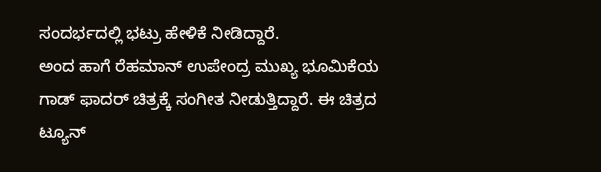ಸಂದರ್ಭದಲ್ಲಿ ಭಟ್ರು ಹೇಳಿಕೆ ನೀಡಿದ್ದಾರೆ.
ಅಂದ ಹಾಗೆ ರೆಹಮಾನ್ ಉಪೇಂದ್ರ ಮುಖ್ಯ ಭೂಮಿಕೆಯ ಗಾಡ್ ಫಾದರ್ ಚಿತ್ರಕ್ಕೆ ಸಂಗೀತ ನೀಡುತ್ತಿದ್ದಾರೆ. ಈ ಚಿತ್ರದ ಟ್ಯೂನ್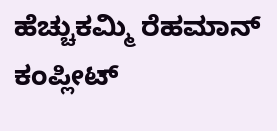ಹೆಚ್ಚುಕಮ್ಮಿ ರೆಹಮಾನ್ ಕಂಪ್ಲೀಟ್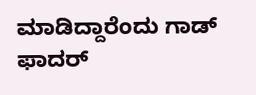ಮಾಡಿದ್ದಾರೆಂದು ಗಾಡ್ ಫಾದರ್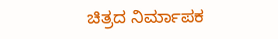ಚಿತ್ರದ ನಿರ್ಮಾಪಕ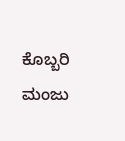ಕೊಬ್ಬರಿ ಮಂಜು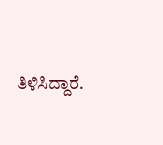ತಿಳಿಸಿದ್ದಾರೆ.